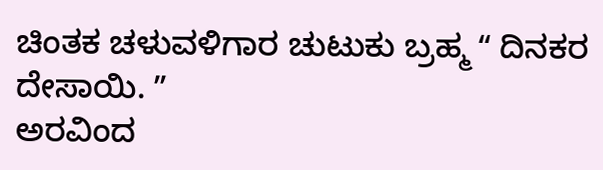ಚಿಂತಕ ಚಳುವಳಿಗಾರ ಚುಟುಕು ಬ್ರಹ್ಮ ʻʻ ದಿನಕರ ದೇಸಾಯಿ. ʼʼ
ಅರವಿಂದ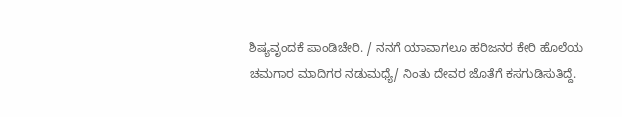ಶಿಷ್ಯವೃಂದಕೆ ಪಾಂಡಿಚೇರಿ. / ನನಗೆ ಯಾವಾಗಲೂ ಹರಿಜನರ ಕೇರಿ ಹೊಲೆಯ ಚಮಗಾರ ಮಾದಿಗರ ನಡುಮಧ್ಯೆ/ ನಿಂತು ದೇವರ ಜೊತೆಗೆ ಕಸಗುಡಿಸುತಿದ್ದೆ.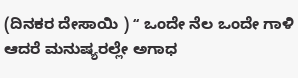(ದಿನಕರ ದೇಸಾಯಿ ) ʻʻ ಒಂದೇ ನೆಲ ಒಂದೇ ಗಾಳಿ ಆದರೆ ಮನುಷ್ಯರಲ್ಲೇ ಅಗಾಧ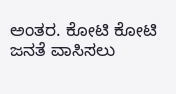ಅಂತರ. ಕೋಟಿ ಕೋಟಿ ಜನತೆ ವಾಸಿಸಲು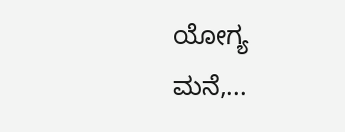ಯೋಗ್ಯ ಮನೆ,...